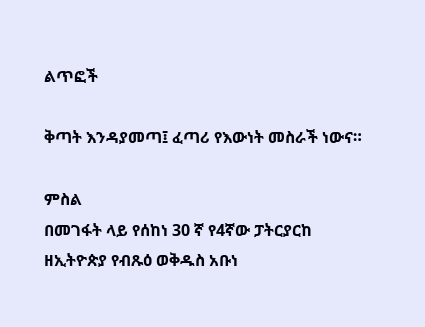ልጥፎች

ቅጣት እንዳያመጣ፤ ፈጣሪ የእውነት መስራች ነውና።

ምስል
በመገፋት ላይ የሰከነ 30 ኛ የ4ኛው ፓትርያርከ ዘኢትዮጵያ የብጹዕ ወቅዱስ አቡነ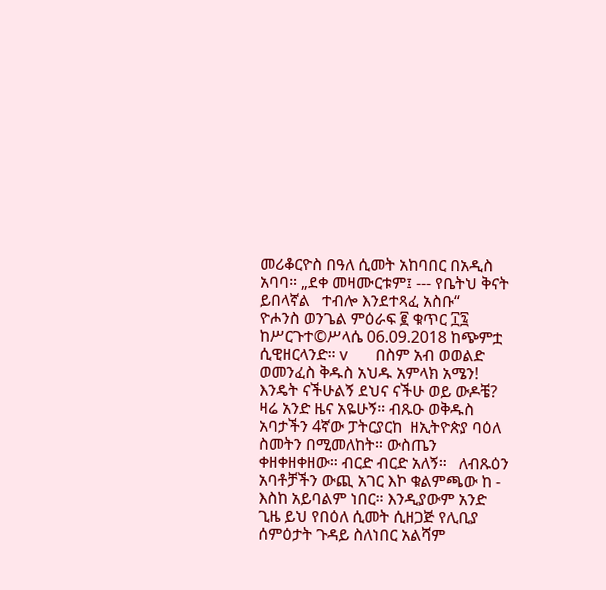መሪቆርዮስ በዓለ ሲመት አከባበር በአዲስ አባባ። „ደቀ መዛሙርቱም፤ --- የቤትህ ቅናት ይበላኛል   ተብሎ እንደተጻፈ አስቡ“   ዮሖንስ ወንጌል ምዕራፍ ፪ ቁጥር ፲፯   ከሥርጉተ©ሥላሴ 06.09.2018 ከጭምቷ ሲዊዘርላንድ። v       በስም አብ ወወልድ ወመንፈስ ቅዱስ አህዱ አምላክ አሜን! እንዴት ናችሁልኝ ደህና ናችሁ ወይ ውዶቼ? ዛሬ አንድ ዜና አዬሁኝ። ብጹዑ ወቅዱስ አባታችን 4ኛው ፓትርያርከ  ዘኢትዮጵያ ባዕለ ስመትን በሚመለከት። ውስጤን ቀዘቀዘቀዘው። ብርድ ብርድ አለኝ።   ለብጹዕን አባቶቻችን ውጪ አገር እኮ ቁልምጫው ከ - እስከ አይባልም ነበር። እንዲያውም አንድ ጊዜ ይህ የበዕለ ሲመት ሲዘጋጅ የሊቢያ ሰምዕታት ጉዳይ ስለነበር አልሻም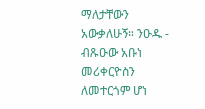ማለታቸውን አውቃለሁኝ። ንዑዱ - ብጹዑው አቡነ መሪቀርዮስን ለመተርጎም ሆነ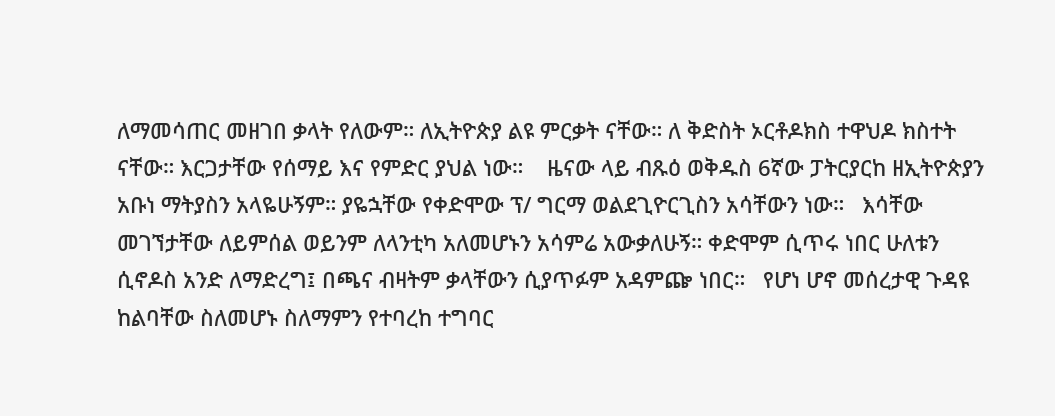ለማመሳጠር መዘገበ ቃላት የለውም። ለኢትዮጵያ ልዩ ምርቃት ናቸው። ለ ቅድስት ኦርቶዶክስ ተዋህዶ ክስተት ናቸው። እርጋታቸው የሰማይ እና የምድር ያህል ነው።    ዜናው ላይ ብጹዕ ወቅዱስ 6ኛው ፓትርያርከ ዘኢትዮጵያን አቡነ ማትያስን አላዬሁኝም። ያዬኋቸው የቀድሞው ፕ/ ግርማ ወልደጊዮርጊስን አሳቸውን ነው።   እሳቸው መገኘታቸው ለይምሰል ወይንም ለላንቲካ አለመሆኑን አሳምሬ አውቃለሁኝ። ቀድሞም ሲጥሩ ነበር ሁለቱን ሲኖዶስ አንድ ለማድረግ፤ በጫና ብዛትም ቃላቸውን ሲያጥፉም አዳምጬ ነበር።   የሆነ ሆኖ መሰረታዊ ጉዳዩ ከልባቸው ስለመሆኑ ስለማምን የተባረከ ተግባር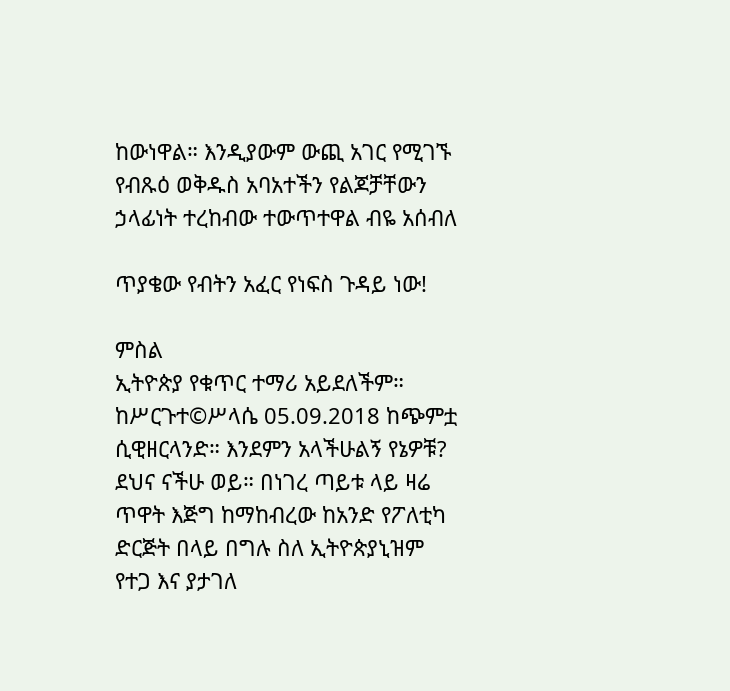ከውነዋል። እንዲያውም ውጪ አገር የሚገኙ የብጹዕ ወቅዱስ አባአተችን የልጆቻቸውን ኃላፊነት ተረከብው ተውጥተዋል ብዬ አሰብለ

ጥያቄው የብትን አፈር የነፍስ ጉዳይ ነው!

ምስል
ኢትዮጵያ የቁጥር ተማሪ አይደለችም። ከሥርጉተ©ሥላሴ 05.09.2018 ከጭምቷ ሲዊዘርላንድ። እንደምን አላችሁልኝ የኔዎቹ? ደህና ናችሁ ወይ። በነገረ ጣይቱ ላይ ዛሬ ጥዋት እጅግ ከማከብረው ከአንድ የፖለቲካ ድርጅት በላይ በግሉ ስለ ኢትዮጵያኒዝም የተጋ እና ያታገለ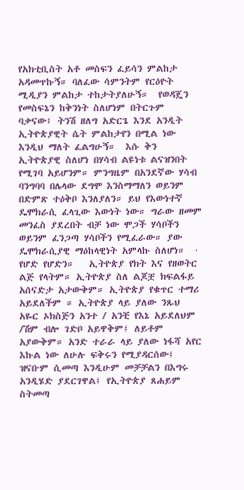የአክቲቢስት አቶ መስፍን ፈይሳን ምልከታ አዳመጥኩኝ። ባለፈው ሳምንትም የርዕዮት ሚዲያን ምልከታ ተከታትያለሁኝ።  የወዳጄን የመስፍኔን ከቅንነት ስለሆነም በትርጉም ባቃናው፤ ትንሽ ዘለግ አድርጌ እንደ አንዲት ኢትዮጵያዊት ሴት ምልከታየን በሚል ነው እንዲህ ማለት ፈልግሁኝ።  እሱ ቅን ኢትዮጵያዊ ስለሆነ በሃሳብ ልዩነቱ ልናዝንበት የሚገባ አይሆንም። ምንግዜም በአንደኛው ሃሳብ ባንግባባ በሌላው ደግሞ እንስማማለን ወይንም በድምጽ ተዕቅቦ እንለያለን። ይህ የእውነተኛ ዴሞክራሲ ፈላጊው እውነት ነው። ግራው ዘመም መንፈስ ያደረበት ብቻ ነው ሞጋች ሃሳቦችን ወይንም ፈንጋጣ ሃሳቦችን የሚፈራው። ያው ዴሞክራሲያዊ ማዕከላዊነት አምላኩ ስለሆነ።  ·        የሆድ የሆድን።   ኢትዮጵያ የክት እና የዘወትር ልጅ የላትም። ኢትዮጵያ ስለ ልጆቿ ክፍልፋይ አሰናድታ አታውቅም። ኢትዮጵያ የቁጥር ተማሪ አይደለችም ። ኢትዮጵያ ላይ ያለው ንጹህ አዬር ኦክስጅን አንተ / አንቺ የእኔ አይደለህም /ሽም ብሎ ገድቦ አይዋቅም፤ ለይቶም አያውቅም። አንድ ተራራ ላይ ያለው ነፋሻ አየር እኩል ነው ለሁሉ ፍቅሩን የሚያዳርሰው፤ ዝናቡም ሲመጣ እንዲሁም መቻቻልን በእግሩ አንዲሄድ ያደርገዋል፤ የኢትዮጵያ ጸሐይም ስትመጣ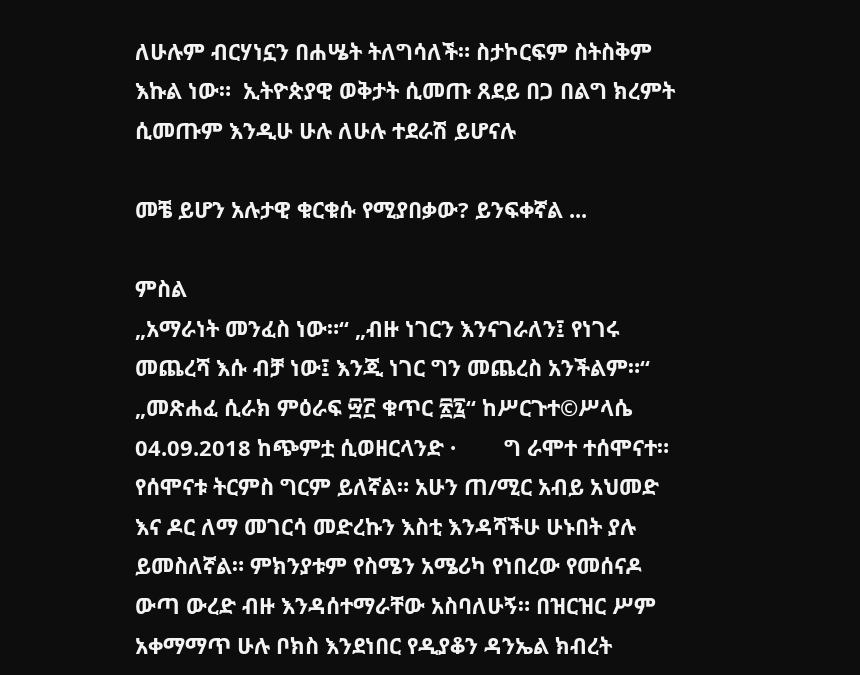ለሁሉም ብርሃነኗን በሐሤት ትለግሳለች። ስታኮርፍም ስትስቅም እኩል ነው።  ኢትዮጵያዊ ወቅታት ሲመጡ ጸደይ በጋ በልግ ክረምት ሲመጡም እንዲሁ ሁሉ ለሁሉ ተደራሽ ይሆናሉ

መቼ ይሆን አሉታዊ ቁርቁሱ የሚያበቃው? ይንፍቀኛል ...

ምስል
„አማራነት መንፈስ ነው።“ „ብዙ ነገርን እንናገራለን፤ የነገሩ መጨረሻ እሱ ብቻ ነው፤ እንጂ ነገር ግን መጨረስ አንችልም።“ „መጽሐፈ ሲራክ ምዕራፍ ፵፫ ቁጥር ፳፯“ ከሥርጉተ©ሥላሴ 04.09.2018 ከጭምቷ ሲወዘርላንድ ·        ግ ራሞተ ተሰሞናተ። የሰሞናቱ ትርምስ ግርም ይለኛል። አሁን ጠ/ሚር አብይ አህመድ እና ዶር ለማ መገርሳ መድረኩን እስቲ እንዳሻችሁ ሁኑበት ያሉ ይመስለኛል። ምክንያቱም የስሜን አሜሪካ የነበረው የመሰናዶ ውጣ ውረድ ብዙ እንዳሰተማራቸው አስባለሁኝ። በዝርዝር ሥም አቀማማጥ ሁሉ ቦክስ እንደነበር የዲያቆን ዳንኤል ክብረት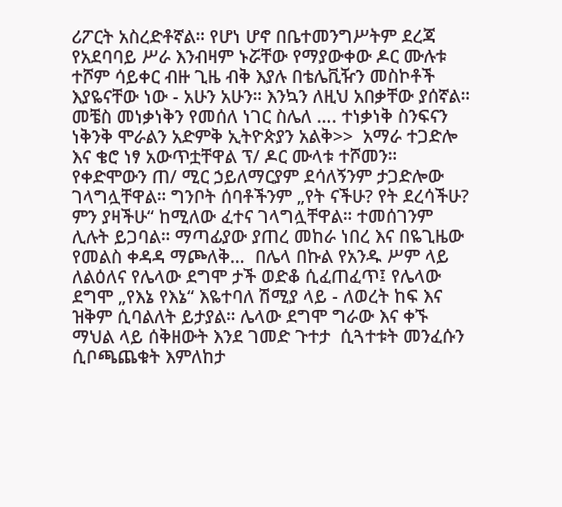ሪፖርት አስረድቶኛል። የሆነ ሆኖ በቤተመንግሥትም ደረጃ የአደባባይ ሥራ እንብዛም ኑሯቸው የማያውቀው ዶር ሙሉቱ ተሾም ሳይቀር ብዙ ጊዜ ብቅ እያሉ በቴሌቪዥን መስኮቶች እያዬናቸው ነው - አሁን አሁን። እንኳን ለዚህ አበቃቸው ያሰኛል። መቼስ መነቃነቅን የመሰለ ነገር ስሌለ …. ተነቃነቅ ስንፍናን ነቅንቅ ሞራልን አድምቅ ኢትዮጵያን አልቅ>>  አማራ ተጋድሎ እና ቄሮ ነፃ አውጥቷቸዋል ፕ/ ዶር ሙላቱ ተሾመን። የቀድሞውን ጠ/ ሚር ኃይለማርያም ደሳለኝንም ታጋድሎው ገላግሏቸዋል። ግንቦት ሰባቶችንም „የት ናችሁ? የት ደረሳችሁ? ምን ያዛችሁ“ ከሚለው ፈተና ገላግሏቸዋል። ተመሰገንም ሊሉት ይጋባል። ማጣፊያው ያጠረ መከራ ነበረ እና በዬጊዜው የመልስ ቀዳዳ ማጮለቅ…  በሌላ በኩል የአንዱ ሥም ላይ ለልዕለና የሌላው ደግሞ ታች ወድቆ ሲፈጠፈጥ፤ የሌላው ደግሞ „የእኔ የእኔ“ እዬተባለ ሽሚያ ላይ - ለወረት ከፍ እና ዝቅም ሲባልለት ይታያል። ሌላው ደግሞ ግራው እና ቀኙ ማህል ላይ ሰቅዘውት እንደ ገመድ ጉተታ  ሲጓተቱት መንፈሱን ሲቦጫጨቁት እምለከታ